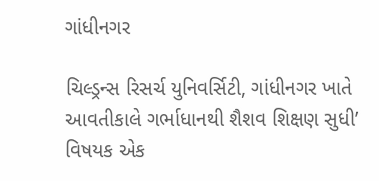ગાંધીનગર

ચિલ્ડ્રન્સ રિસર્ચ યુનિવર્સિટી, ગાંધીનગર ખાતે આવતીકાલે ગર્ભાધાનથી શૈશવ શિક્ષણ સુધી’ વિષયક એક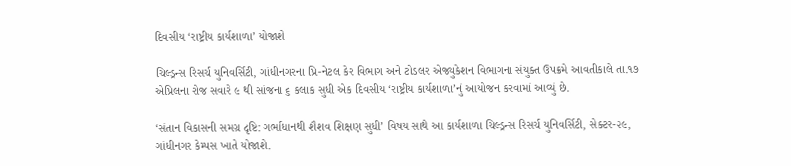દિવસીય ‘રાષ્ટ્રીય કાર્યશાળા’ યોજાશે

ચિલ્ડ્રન્સ રિસર્ચ યુનિવર્સિટી, ગાંધીનગરના પ્રિ-નેટલ કેર વિભાગ અને ટોડલર એજ્યુકેશન વિભાગના સંયુક્ત ઉપક્રમે આવતીકાલે તા.૧૭ એપ્રિલના રોજ સવારે ૯ થી સાંજના ૬ કલાક સુધી એક દિવસીય ‘રાષ્ટ્રીય કાર્યશાળા’નું આયોજન કરવામાં આવ્યું છે.

‘સંતાન વિકાસની સમગ્ર દૃષ્ટિ: ગર્ભાધાનથી શૈશવ શિક્ષણ સુધી’ વિષય સાથે આ કાર્યશાળા ચિલ્ડ્રન્સ રિસર્ચ યુનિવર્સિટી, સેક્ટર-૨૯, ગાંધીનગર કેમ્પસ ખાતે યોજાશે.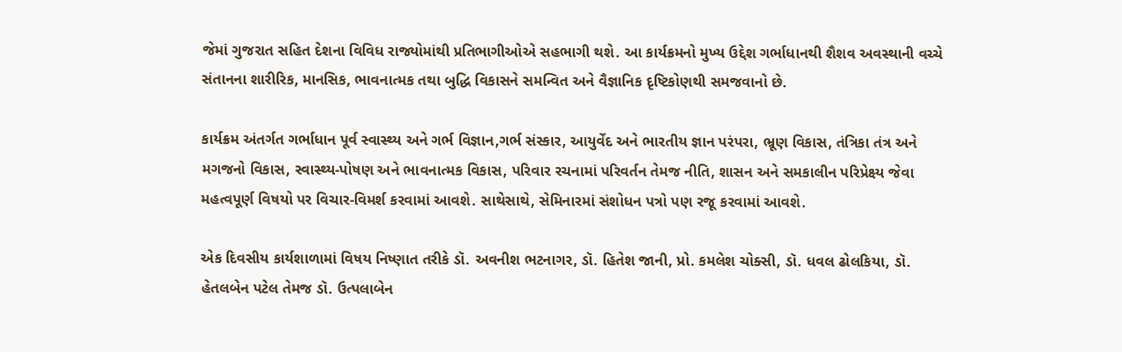જેમાં ગુજરાત સહિત દેશના વિવિધ રાજ્યોમાંથી પ્રતિભાગીઓએ સહભાગી થશે. આ કાર્યક્રમનો મુખ્ય ઉદ્દેશ ગર્ભાધાનથી શૈશવ અવસ્થાની વચ્ચે સંતાનના શારીરિક, માનસિક, ભાવનાત્મક તથા બુદ્ધિ વિકાસને સમન્વિત અને વૈજ્ઞાનિક દૃષ્ટિકોણથી સમજવાનો છે.

કાર્યક્રમ અંતર્ગત ગર્ભાધાન પૂર્વ સ્વાસ્થ્ય અને ગર્ભ વિજ્ઞાન,ગર્ભ સંસ્કાર, આયુર્વેદ અને ભારતીય જ્ઞાન પરંપરા, ભ્રૂણ વિકાસ, તંત્રિકા તંત્ર અને મગજનો વિકાસ, સ્વાસ્થ્ય-પોષણ અને ભાવનાત્મક વિકાસ, પરિવાર રચનામાં પરિવર્તન તેમજ નીતિ, શાસન અને સમકાલીન પરિપ્રેક્ષ્ય જેવા મહત્વપૂર્ણ વિષયો પર વિચાર-વિમર્શ કરવામાં આવશે. સાથેસાથે, સેમિનારમાં સંશોધન પત્રો પણ રજૂ કરવામાં આવશે.

એક દિવસીય કાર્યશાળામાં વિષય નિષ્ણાત તરીકે ડૉ. અવનીશ ભટનાગર, ડૉ. હિતેશ જાની, પ્રો. કમલેશ ચોક્સી, ડૉ. ધવલ ઢોલકિયા, ડૉ. હેતલબેન પટેલ તેમજ ડૉ. ઉત્પલાબેન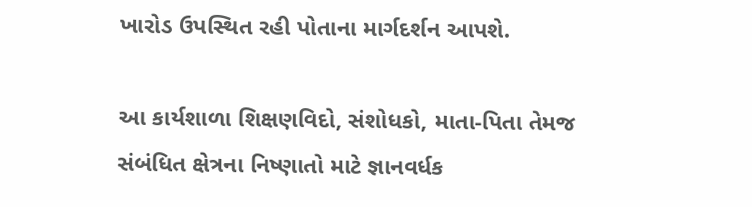ખારોડ ઉપસ્થિત રહી પોતાના માર્ગદર્શન આપશે.

આ કાર્યશાળા શિક્ષણવિદો, સંશોધકો, માતા-પિતા તેમજ સંબંધિત ક્ષેત્રના નિષ્ણાતો માટે જ્ઞાનવર્ધક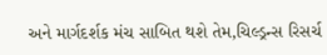અને માર્ગદર્શક મંચ સાબિત થશે તેમ,ચિલ્ડ્રન્સ રિસર્ચ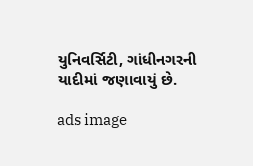યુનિવર્સિટી, ગાંધીનગરની યાદીમાં જણાવાયું છે.

ads image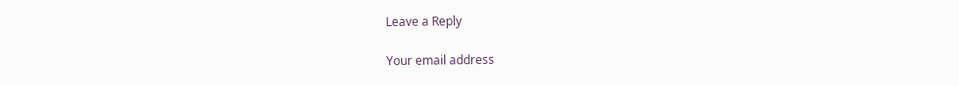Leave a Reply

Your email address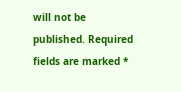will not be published. Required fields are marked *